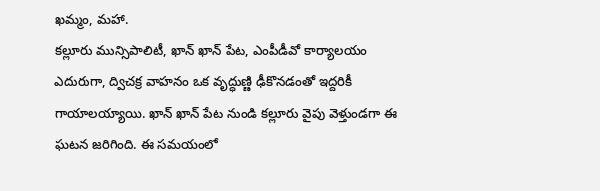ఖమ్మం, మహా.
కల్లూరు మున్సిపాలిటీ, ఖాన్ ఖాన్ పేట, ఎంపీడీవో కార్యాలయం ఎదురుగా, ద్విచక్ర వాహనం ఒక వృద్ధుణ్ణి ఢీకొనడంతో ఇద్దరికీ గాయాలయ్యాయి. ఖాన్ ఖాన్ పేట నుండి కల్లూరు వైపు వెళ్తుండగా ఈ ఘటన జరిగింది. ఈ సమయంలో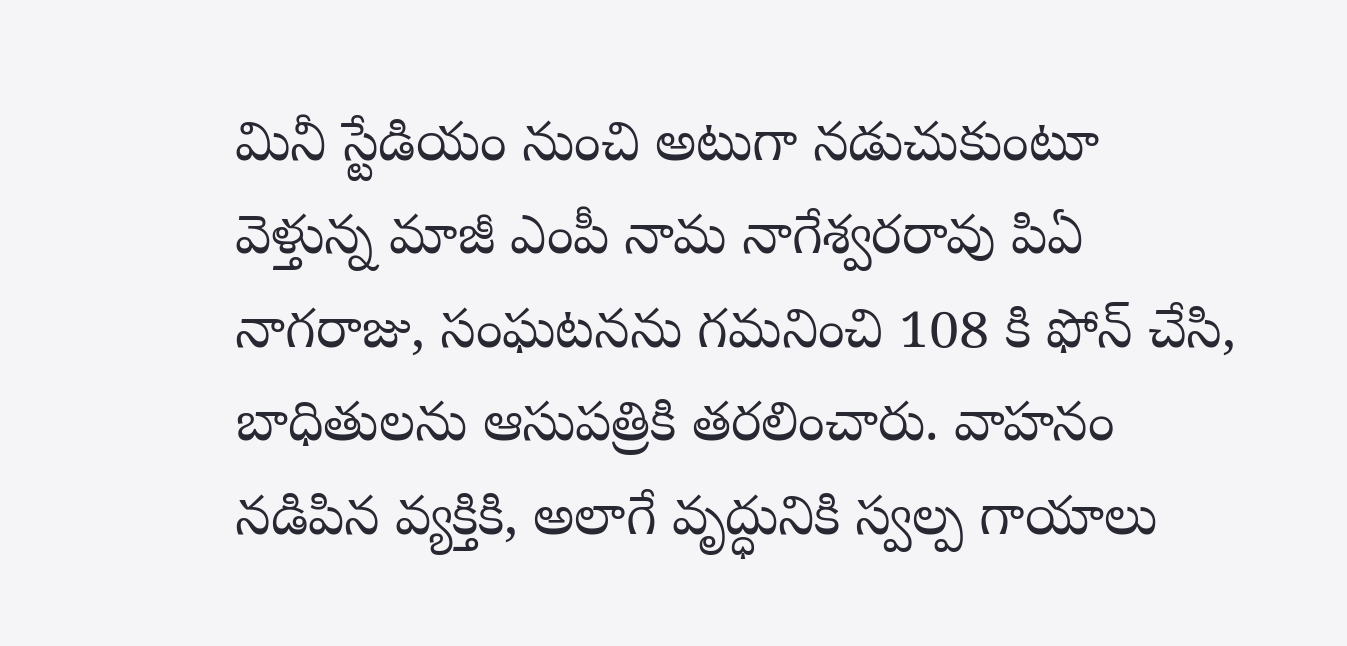మినీ స్టేడియం నుంచి అటుగా నడుచుకుంటూ వెళ్తున్న మాజీ ఎంపీ నామ నాగేశ్వరరావు పిఏ నాగరాజు, సంఘటనను గమనించి 108 కి ఫోన్ చేసి, బాధితులను ఆసుపత్రికి తరలించారు. వాహనం నడిపిన వ్యక్తికి, అలాగే వృద్ధునికి స్వల్ప గాయాలు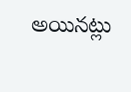అయినట్లు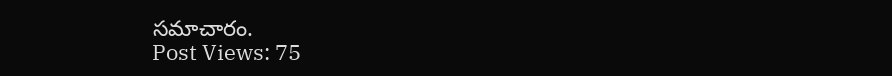సమాచారం.
Post Views: 75